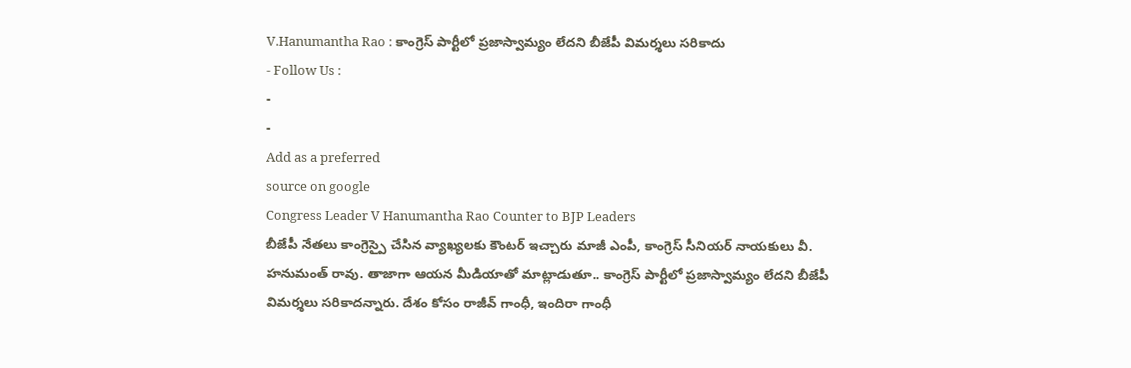V.Hanumantha Rao : కాంగ్రెస్ పార్టీలో ప్రజాస్వామ్యం లేదని బీజేపీ విమర్శలు సరికాదు
- Follow Us :
-
-
Add as a preferred
source on google
Congress Leader V Hanumantha Rao Counter to BJP Leaders
బీజేపీ నేతలు కాంగ్రెస్పై చేసిన వ్యాఖ్యలకు కౌంటర్ ఇచ్చారు మాజీ ఎంపీ, కాంగ్రెస్ సీనియర్ నాయకులు వీ. హనుమంత్ రావు. తాజాగా ఆయన మీడియాతో మాట్లాడుతూ.. కాంగ్రెస్ పార్టీలో ప్రజాస్వామ్యం లేదని బీజేపీ విమర్శలు సరికాదన్నారు. దేశం కోసం రాజీవ్ గాంధీ, ఇందిరా గాంధీ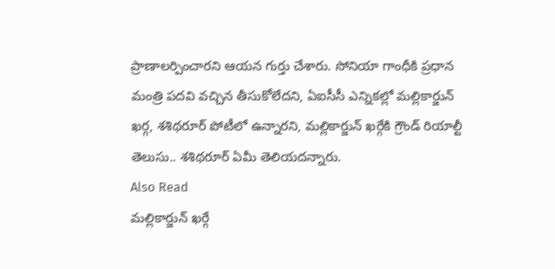ప్రాణాలర్పించారని ఆయన గుర్తు చేశారు. సోనియా గాంధీకి ప్రధాన మంత్రి పదవి వచ్చిన తీసుకోలేదని, ఏఐసీసీ ఎన్నికల్లో మల్లికార్జున్ ఖర్గ, శశిథరూర్ పోటీలో ఉన్నారని, మల్లికార్జున్ ఖర్గేకి గ్రౌండ్ రియాల్టీ తెలుసు.. శశిథరూర్ ఏమీ తెలియదన్నారు.
Also Read
మల్లికార్జున్ ఖర్గే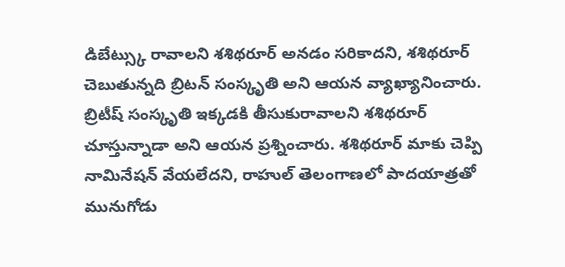డిబేట్స్కు రావాలని శశిథరూర్ అనడం సరికాదని, శశిథరూర్ చెబుతున్నది బ్రిటన్ సంస్కృతి అని ఆయన వ్యాఖ్యానించారు. బ్రిటీష్ సంస్కృతి ఇక్కడకి తీసుకురావాలని శశిథరూర్ చూస్తున్నాడా అని ఆయన ప్రశ్నించారు. శశిథరూర్ మాకు చెప్పి నామినేషన్ వేయలేదని, రాహుల్ తెలంగాణలో పాదయాత్రతో మునుగోడు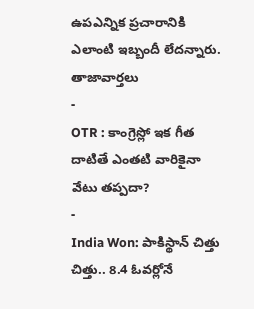ఉపఎన్నిక ప్రచారానికి ఎలాంటి ఇబ్బందీ లేదన్నారు.
తాజావార్తలు
-
OTR : కాంగ్రెస్లో ఇక గీత దాటితే ఎంతటి వారికైనా వేటు తప్పదా?
-
India Won: పాకిస్థాన్ చిత్తు చిత్తు.. 8.4 ఓవర్లోనే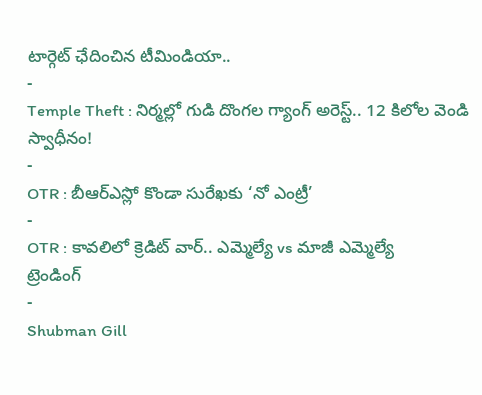టార్గెట్ ఛేదించిన టీమిండియా..
-
Temple Theft : నిర్మల్లో గుడి దొంగల గ్యాంగ్ అరెస్ట్.. 12 కిలోల వెండి స్వాధీనం!
-
OTR : బీఆర్ఎస్లో కొండా సురేఖకు ‘నో ఎంట్రీ’
-
OTR : కావలిలో క్రెడిట్ వార్.. ఎమ్మెల్యే vs మాజీ ఎమ్మెల్యే
ట్రెండింగ్
-
Shubman Gill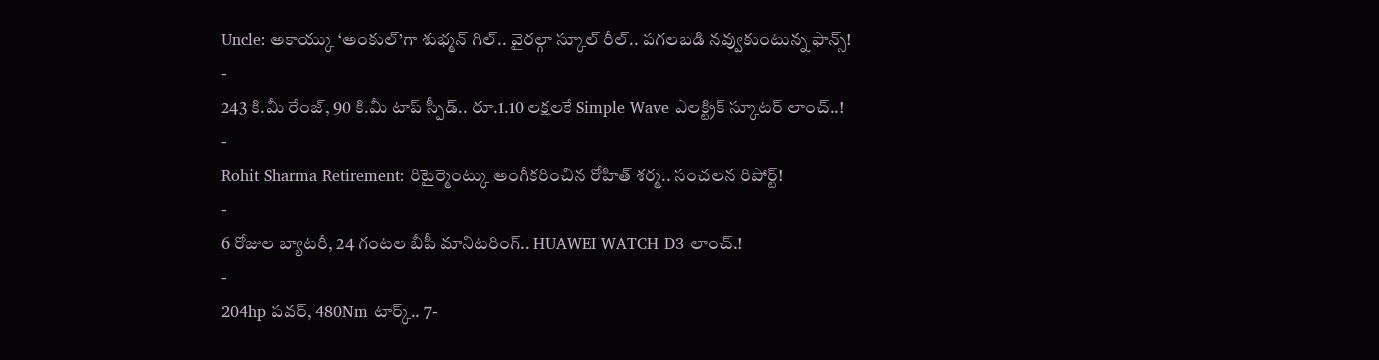Uncle: అకాయ్కు ‘అంకుల్’గా శుభ్మన్ గిల్.. వైరల్గా స్కూల్ రీల్.. పగలబడి నవ్వుకుంటున్న ఫాన్స్!
-
243 కి.మీ రేంజ్, 90 కి.మీ టాప్ స్పీడ్.. రూ.1.10 లక్షలకే Simple Wave ఎలక్ట్రిక్ స్కూటర్ లాంచ్..!
-
Rohit Sharma Retirement: రిటైర్మెంట్కు అంగీకరించిన రోహిత్ శర్మ.. సంచలన రిపోర్ట్!
-
6 రోజుల బ్యాటరీ, 24 గంటల బీపీ మానిటరింగ్.. HUAWEI WATCH D3 లాంచ్.!
-
204hp పవర్, 480Nm టార్క్.. 7-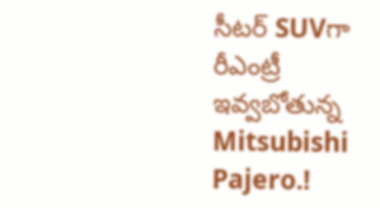సీటర్ SUVగా రీఎంట్రీ ఇవ్వబోతున్న Mitsubishi Pajero.!